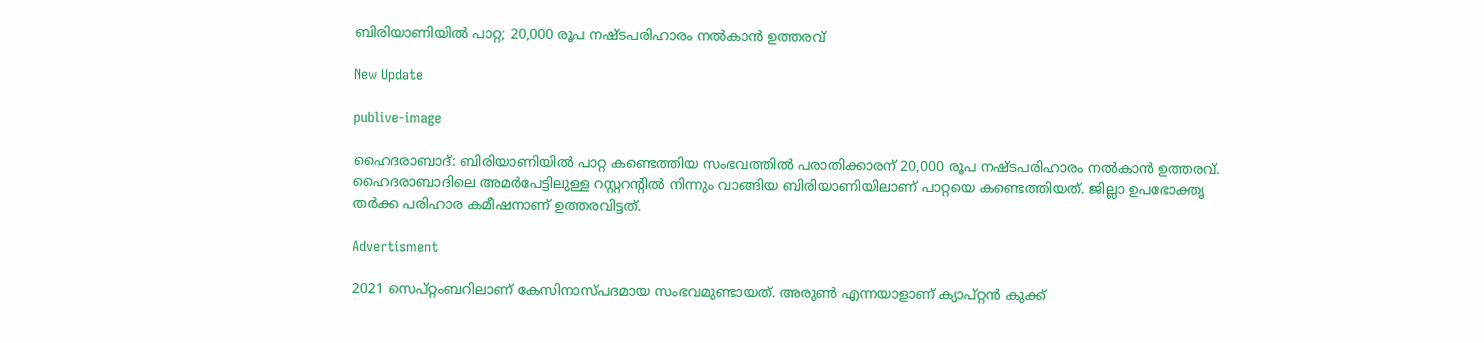ബിരിയാണിയിൽ പാറ്റ; 20,000 രൂപ നഷ്ടപരിഹാരം നൽകാൻ ഉത്തരവ്

New Update

publive-image

ഹൈദരാബാദ്: ബിരിയാണിയിൽ പാറ്റ കണ്ടെത്തിയ സംഭവത്തിൽ പരാതിക്കാരന് 20,000 രൂപ നഷ്ടപരിഹാരം നൽകാൻ ഉത്തരവ്. ഹൈദരാബാദിലെ അമർപേട്ടിലുള്ള റസ്റ്ററന്റിൽ നിന്നും വാങ്ങിയ ബിരിയാണിയിലാണ് പാറ്റയെ കണ്ടെത്തിയത്. ജില്ലാ ഉപഭോക്തൃ തർക്ക പരിഹാര കമീഷനാണ് ഉത്തരവിട്ടത്.

Advertisment

2021 സെപ്റ്റംബറിലാണ് കേസിനാസ്പദമായ സംഭവമുണ്ടായത്. അരുൺ എന്നയാളാണ് ക്യാപ്റ്റൻ കുക്ക്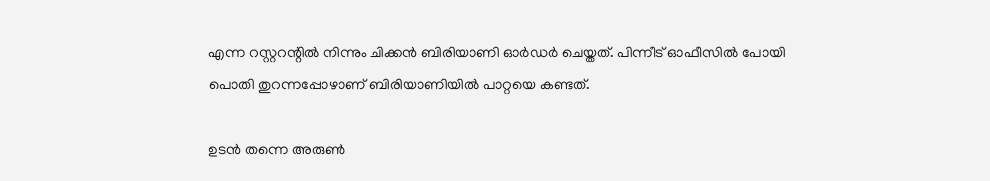എന്ന റസ്റ്ററന്റിൽ നിന്നും ചിക്കൻ ബിരിയാണി ഓർഡർ ചെയ്തത്. പിന്നീട് ഓഫീസിൽ പോയി പൊതി തുറന്നപ്പോഴാണ് ബിരിയാണിയിൽ പാറ്റയെ കണ്ടത്.

ഉടൻ തന്നെ അരുൺ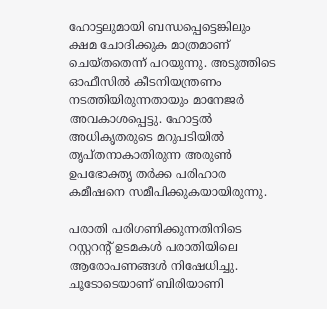ഹോട്ടലുമായി ബന്ധപ്പെട്ടെങ്കിലും ക്ഷമ ചോദിക്കുക മാത്രമാണ് ചെയ്തതെന്ന് പറയുന്നു. അടുത്തിടെ ഓഫീസിൽ കീടനിയന്ത്രണം നടത്തിയിരുന്നതായും മാനേജർ അവകാശപ്പെട്ടു. ഹോട്ടൽ അധികൃതരുടെ മറുപടിയിൽ തൃപ്തനാകാതിരുന്ന അരുൺ ഉപഭോക്തൃ തർക്ക പരിഹാര കമീഷനെ സമീപിക്കുകയായിരുന്നു.

പരാതി പരിഗണിക്കുന്നതിനിടെ റസ്റ്ററന്റ് ഉടമകൾ പരാതിയിലെ ആരോപണങ്ങൾ നിഷേധിച്ചു. ചൂടോടെയാണ് ബിരിയാണി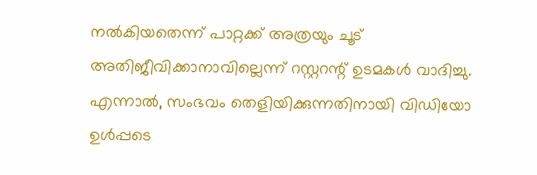നൽകിയതെന്ന് പാറ്റക്ക് അത്രയും ചൂട് അതിജീവിക്കാനാവില്ലെന്ന് റസ്റ്ററന്റ് ഉടമകൾ വാദിച്ചു. എന്നാൽ, സംഭവം തെളിയിക്കുന്നതിനായി വിഡിയോ ഉൾപ്പടെ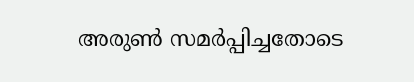അരുൺ സമർപ്പിച്ചതോടെ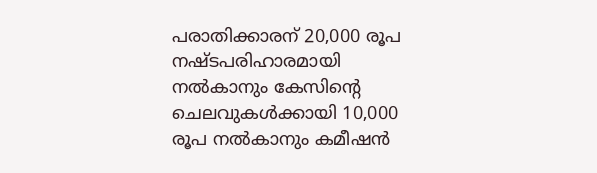പരാതിക്കാരന് 20,000 രൂപ നഷ്ടപരിഹാരമായി നൽകാനും കേസിന്റെ ചെലവുകൾക്കായി 10,000 രൂപ നൽകാനും കമീഷൻ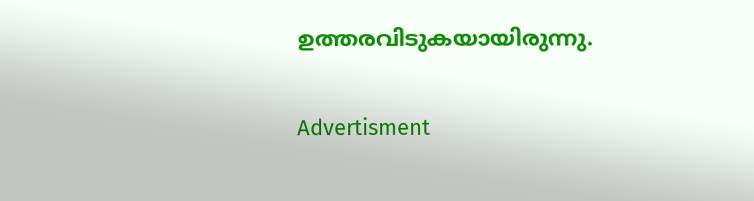ഉത്തരവിടുകയായിരുന്നു.

Advertisment